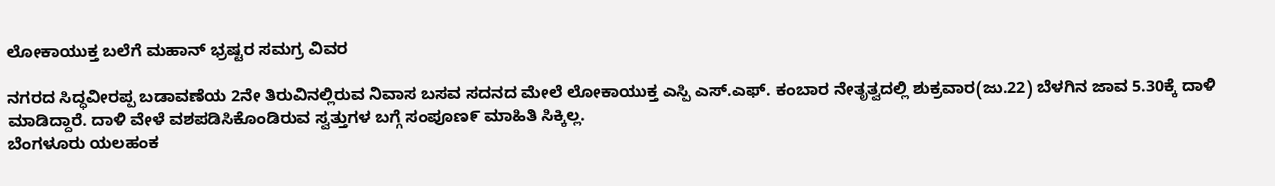ಲೋಕಾಯುಕ್ತ ಬಲೆಗೆ ಮಹಾನ್ ಭ್ರಷ್ಟರ ಸಮಗ್ರ ವಿವರ

ನಗರದ ಸಿದ್ಧವೀರಪ್ಪ ಬಡಾವಣೆಯ 2ನೇ ತಿರುವಿನಲ್ಲಿರುವ ನಿವಾಸ ಬಸವ ಸದನದ ಮೇಲೆ ಲೋಕಾಯುಕ್ತ ಎಸ್ಪಿ ಎಸ್.ಎಫ್. ಕಂಬಾರ ನೇತೃತ್ವದಲ್ಲಿ ಶುಕ್ರವಾರ(ಜು.22) ಬೆಳಗಿನ ಜಾವ 5.30ಕ್ಕೆ ದಾಳಿ ಮಾಡಿದ್ದಾರೆ. ದಾಳಿ ವೇಳೆ ವಶಪಡಿಸಿಕೊಂಡಿರುವ ಸ್ವತ್ತುಗಳ ಬಗ್ಗೆ ಸಂಪೂಣ೯ ಮಾಹಿತಿ ಸಿಕ್ಕಿಲ್ಲ.
ಬೆಂಗಳೂರು ಯಲಹಂಕ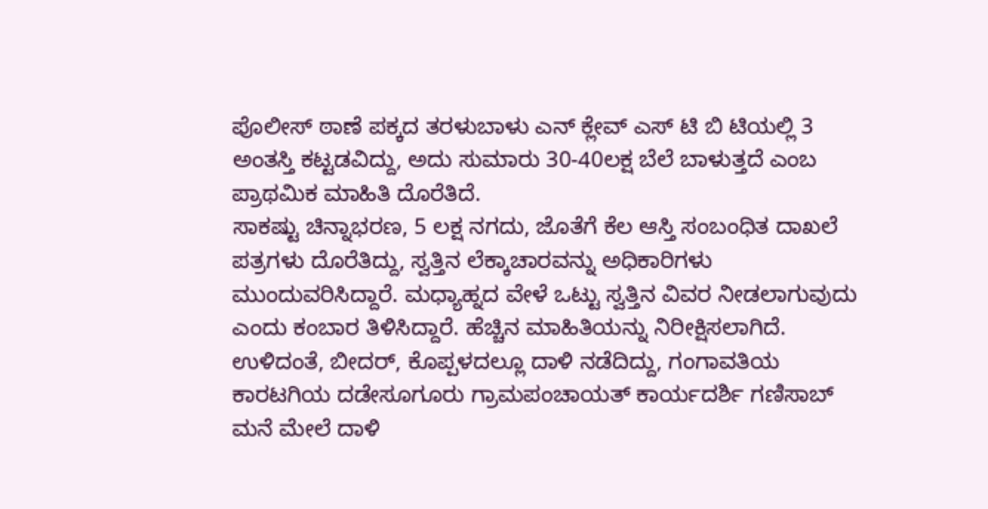ಪೊಲೀಸ್ ಠಾಣೆ ಪಕ್ಕದ ತರಳುಬಾಳು ಎನ್ ಕ್ಲೇವ್ ಎಸ್ ಟಿ ಬಿ ಟಿಯಲ್ಲಿ 3 ಅಂತಸ್ತಿ ಕಟ್ಟಡವಿದ್ದು, ಅದು ಸುಮಾರು 30-40ಲಕ್ಷ ಬೆಲೆ ಬಾಳುತ್ತದೆ ಎಂಬ ಪ್ರಾಥಮಿಕ ಮಾಹಿತಿ ದೊರೆತಿದೆ.
ಸಾಕಷ್ಟು ಚಿನ್ನಾಭರಣ, 5 ಲಕ್ಷ ನಗದು, ಜೊತೆಗೆ ಕೆಲ ಆಸ್ತಿ ಸಂಬಂಧಿತ ದಾಖಲೆ ಪತ್ರಗಳು ದೊರೆತಿದ್ದು, ಸ್ವತ್ತಿನ ಲೆಕ್ಕಾಚಾರವನ್ನು ಅಧಿಕಾರಿಗಳು ಮುಂದುವರಿಸಿದ್ದಾರೆ. ಮಧ್ಯಾಹ್ನದ ವೇಳೆ ಒಟ್ಟು ಸ್ವತ್ತಿನ ವಿವರ ನೀಡಲಾಗುವುದು ಎಂದು ಕಂಬಾರ ತಿಳಿಸಿದ್ದಾರೆ. ಹೆಚ್ಚಿನ ಮಾಹಿತಿಯನ್ನು ನಿರೀಕ್ಷಿಸಲಾಗಿದೆ.
ಉಳಿದಂತೆ, ಬೀದರ್, ಕೊಪ್ಪಳದಲ್ಲೂ ದಾಳಿ ನಡೆದಿದ್ದು, ಗಂಗಾವತಿಯ ಕಾರಟಗಿಯ ದಡೇಸೂಗೂರು ಗ್ರಾಮಪಂಚಾಯತ್ ಕಾರ್ಯದರ್ಶಿ ಗಣಿಸಾಬ್ ಮನೆ ಮೇಲೆ ದಾಳಿ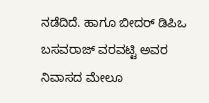ನಡೆದಿದೆ. ಹಾಗೂ ಬೀದರ್ ಡಿಪಿಒ ಬಸವರಾಜ್ ವರವಟ್ಟಿ ಅವರ ನಿವಾಸದ ಮೇಲೂ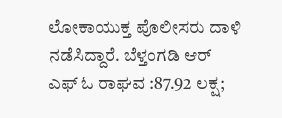ಲೋಕಾಯುಕ್ತ ಪೊಲೀಸರು ದಾಳಿ ನಡೆಸಿದ್ದಾರೆ. ಬೆಳ್ತಂಗಡಿ ಆರ್ ಎಫ್ ಓ ರಾಘವ :87.92 ಲಕ್ಷ;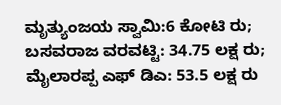ಮೃತ್ಯುಂಜಯ ಸ್ವಾಮಿ:6 ಕೋಟಿ ರು; ಬಸವರಾಜ ವರವಟ್ಟಿ: 34.75 ಲಕ್ಷ ರು; ಮೈಲಾರಪ್ಪ ಎಫ್ ಡಿಎ: 53.5 ಲಕ್ಷ ರು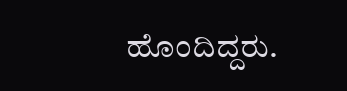ಹೊಂದಿದ್ದರು.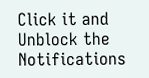Click it and Unblock the Notifications